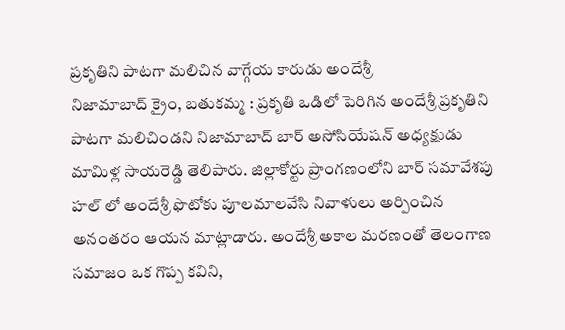ప్రకృతిని పాటగా మలిచిన వాగ్గేయ కారుడు అందేశ్రీ
నిజామాబాద్ క్రైం, బతుకమ్మ : ప్రకృతి ఒడిలో పెరిగిన అందేశ్రీ ప్రకృతిని పాటగా మలిచిండని నిజామాబాద్ బార్ అసోసియేషన్ అధ్యక్షుడు మామిళ్ల సాయరెడ్డి తెలిపారు. జిల్లాకోర్టు ప్రాంగణంలోని బార్ సమావేశపు హల్ లో అందేశ్రీ ఫొటోకు పూలమాలవేసి నివాళులు అర్పించిన అనంతరం ఆయన మాట్లాడారు. అందేశ్రీ అకాల మరణంతో తెలంగాణ సమాజం ఒక గొప్ప కవిని,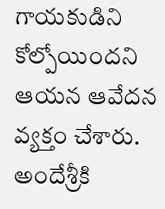గాయకుడిని కోల్పోయిందని ఆయన ఆవేదన వ్యక్తం చేశారు. అందేశ్రీకి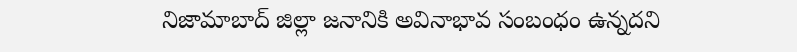నిజామాబాద్ జిల్లా జనానికి అవినాభావ సంబంధం ఉన్నదని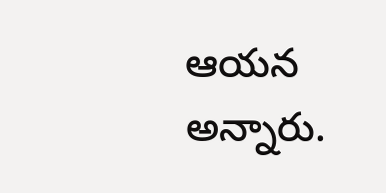ఆయన అన్నారు.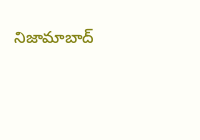నిజామాబాద్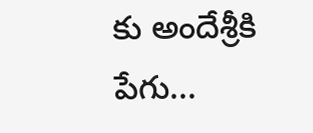కు అందేశ్రీకి పేగు...